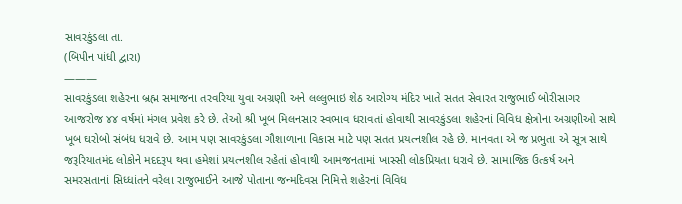સાવરકુંડલા તા.
(બિપીન પાંધી દ્વારા)
———
સાવરકુંડલા શહેરના બ્રહ્મ સમાજના તરવરિયા યુવા અગ્રણી અને લલ્લુભાઇ શેઠ આરોગ્ય મંદિર ખાતે સતત સેવારત રાજુભાઈ બોરીસાગર આજરોજ ૪૪ વર્ષમાં મંગલ પ્રવેશ કરે છે. તેઓ શ્રી ખૂબ મિલનસાર સ્વભાવ ધરાવતાં હોવાથી સાવરકુંડલા શહેરનાં વિવિધ ક્ષેત્રોના અગ્રણીઓ સાથે ખૂબ ઘરોબો સંબંધ ધરાવે છે. આમ પણ સાવરકુંડલા ગૌશાળાના વિકાસ માટે પણ સતત પ્રયત્નશીલ રહે છે. માનવતા એ જ પ્રભુતા એ સૂત્ર સાથે જરૂરિયાતમંદ લોકોને મદદરૂપ થવા હમેશાં પ્રયત્નશીલ રહેતાં હોવાથી આમજનતામાં ખાસ્સી લોકપ્રિયતા ધરાવે છે. સામાજિક ઉત્કર્ષ અને સમરસતાનાં સિધ્ધાંતને વરેલા રાજુભાઈને આજે પોતાના જન્મદિવસ નિમિત્તે શહેરનાં વિવિધ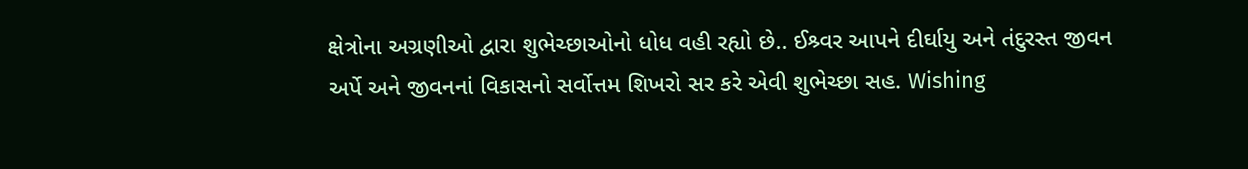ક્ષેત્રોના અગ્રણીઓ દ્વારા શુભેચ્છાઓનો ધોધ વહી રહ્યો છે.. ઈશ્ર્વર આપને દીર્ઘાયુ અને તંદુરસ્ત જીવન અર્પે અને જીવનનાં વિકાસનો સર્વોત્તમ શિખરો સર કરે એવી શુભેચ્છા સહ. Wishing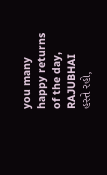you many happy returns of the day, RAJUBHAI
હસ્તે રહો,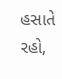હસાતે રહો,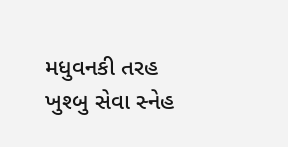મધુવનકી તરહ ખુશ્બુ સેવા સ્નેહ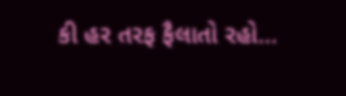કી હર તરફ ફૈલાતો રહો…